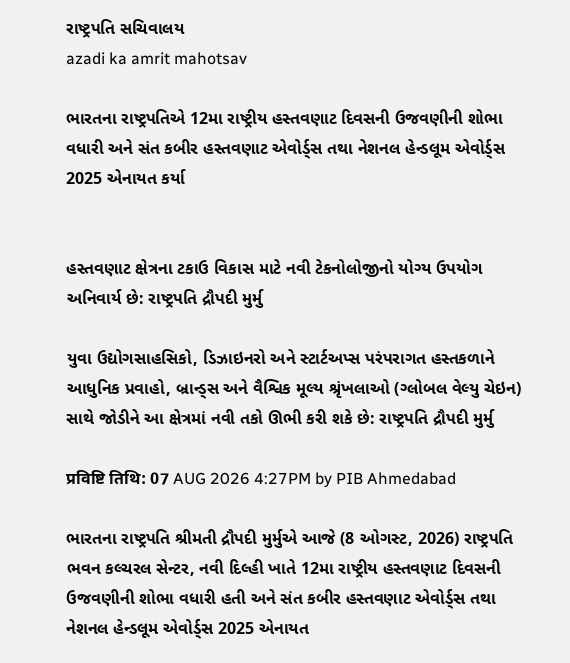રાષ્ટ્રપતિ સચિવાલય
azadi ka amrit mahotsav

ભારતના રાષ્ટ્રપતિએ 12મા રાષ્ટ્રીય હસ્તવણાટ દિવસની ઉજવણીની શોભા વધારી અને સંત કબીર હસ્તવણાટ એવોર્ડ્સ તથા નેશનલ હેન્ડલૂમ એવોર્ડ્સ 2025 એનાયત કર્યા


હસ્તવણાટ ક્ષેત્રના ટકાઉ વિકાસ માટે નવી ટેકનોલોજીનો યોગ્ય ઉપયોગ અનિવાર્ય છે: રાષ્ટ્રપતિ દ્રૌપદી મુર્મુ

યુવા ઉદ્યોગસાહસિકો, ડિઝાઇનરો અને સ્ટાર્ટઅપ્સ પરંપરાગત હસ્તકળાને આધુનિક પ્રવાહો, બ્રાન્ડ્સ અને વૈશ્વિક મૂલ્ય શ્રૃંખલાઓ (ગ્લોબલ વેલ્યુ ચેઇન) સાથે જોડીને આ ક્ષેત્રમાં નવી તકો ઊભી કરી શકે છે: રાષ્ટ્રપતિ દ્રૌપદી મુર્મુ

प्रविष्टि तिथि: 07 AUG 2026 4:27PM by PIB Ahmedabad

ભારતના રાષ્ટ્રપતિ શ્રીમતી દ્રૌપદી મુર્મુએ આજે (8 ઓગસ્ટ, 2026) રાષ્ટ્રપતિ ભવન કલ્ચરલ સેન્ટર, નવી દિલ્હી ખાતે 12મા રાષ્ટ્રીય હસ્તવણાટ દિવસની ઉજવણીની શોભા વધારી હતી અને સંત કબીર હસ્તવણાટ એવોર્ડ્સ તથા નેશનલ હેન્ડલૂમ એવોર્ડ્સ 2025 એનાયત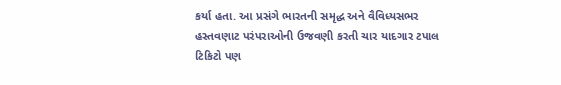કર્યા હતા. આ પ્રસંગે ભારતની સમૃદ્ધ અને વૈવિધ્યસભર હસ્તવણાટ પરંપરાઓની ઉજવણી કરતી ચાર યાદગાર ટપાલ ટિકિટો પણ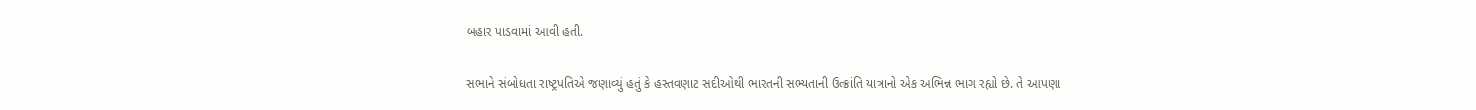બહાર પાડવામાં આવી હતી.

સભાને સંબોધતા રાષ્ટ્રપતિએ જણાવ્યું હતું કે હસ્તવણાટ સદીઓથી ભારતની સભ્યતાની ઉત્ક્રાંતિ યાત્રાનો એક અભિન્ન ભાગ રહ્યો છે. તે આપણા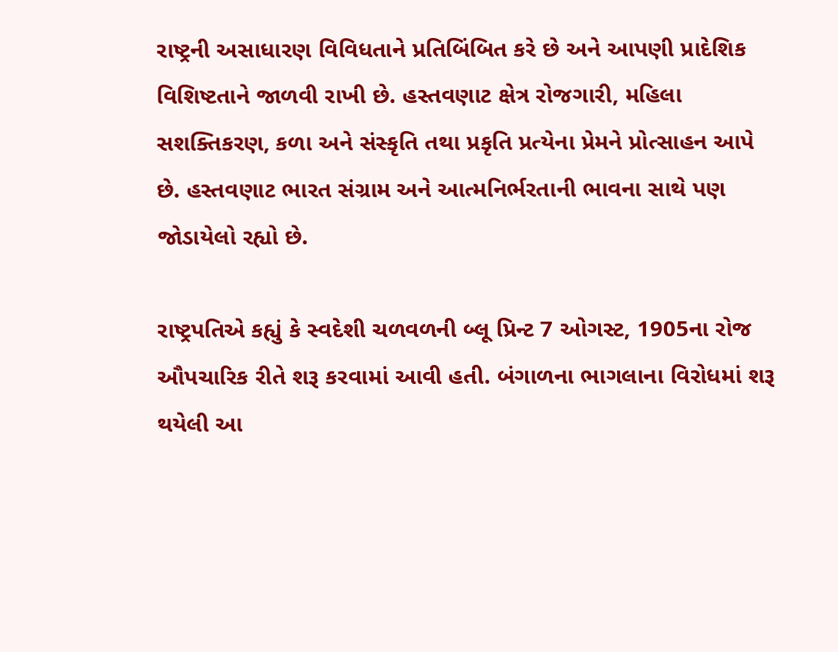રાષ્ટ્રની અસાધારણ વિવિધતાને પ્રતિબિંબિત કરે છે અને આપણી પ્રાદેશિક વિશિષ્ટતાને જાળવી રાખી છે. હસ્તવણાટ ક્ષેત્ર રોજગારી, મહિલા સશક્તિકરણ, કળા અને સંસ્કૃતિ તથા પ્રકૃતિ પ્રત્યેના પ્રેમને પ્રોત્સાહન આપે છે. હસ્તવણાટ ભારત સંગ્રામ અને આત્મનિર્ભરતાની ભાવના સાથે પણ જોડાયેલો રહ્યો છે.

રાષ્ટ્રપતિએ કહ્યું કે સ્વદેશી ચળવળની બ્લૂ પ્રિન્ટ 7 ઓગસ્ટ, 1905ના રોજ ઔપચારિક રીતે શરૂ કરવામાં આવી હતી. બંગાળના ભાગલાના વિરોધમાં શરૂ થયેલી આ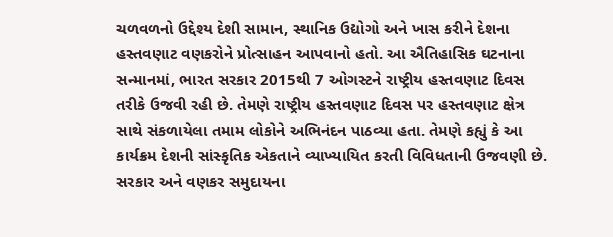ચળવળનો ઉદ્દેશ્ય દેશી સામાન, સ્થાનિક ઉદ્યોગો અને ખાસ કરીને દેશના હસ્તવણાટ વણકરોને પ્રોત્સાહન આપવાનો હતો. આ ઐતિહાસિક ઘટનાના સન્માનમાં, ભારત સરકાર 2015થી 7 ઓગસ્ટને રાષ્ટ્રીય હસ્તવણાટ દિવસ તરીકે ઉજવી રહી છે. તેમણે રાષ્ટ્રીય હસ્તવણાટ દિવસ પર હસ્તવણાટ ક્ષેત્ર સાથે સંકળાયેલા તમામ લોકોને અભિનંદન પાઠવ્યા હતા. તેમણે કહ્યું કે આ કાર્યક્રમ દેશની સાંસ્કૃતિક એકતાને વ્યાખ્યાયિત કરતી વિવિધતાની ઉજવણી છે. સરકાર અને વણકર સમુદાયના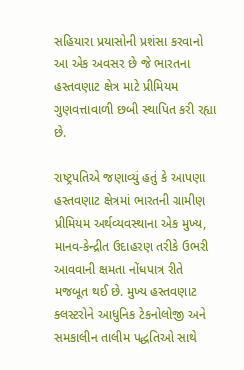સહિયારા પ્રયાસોની પ્રશંસા કરવાનો આ એક અવસર છે જે ભારતના હસ્તવણાટ ક્ષેત્ર માટે પ્રીમિયમ ગુણવત્તાવાળી છબી સ્થાપિત કરી રહ્યા છે.

રાષ્ટ્રપતિએ જણાવ્યું હતું કે આપણા હસ્તવણાટ ક્ષેત્રમાં ભારતની ગ્રામીણ પ્રીમિયમ અર્થવ્યવસ્થાના એક મુખ્ય, માનવ-કેન્દ્રીત ઉદાહરણ તરીકે ઉભરી આવવાની ક્ષમતા નોંધપાત્ર રીતે મજબૂત થઈ છે. મુખ્ય હસ્તવણાટ ક્લસ્ટરોને આધુનિક ટેકનોલોજી અને સમકાલીન તાલીમ પદ્ધતિઓ સાથે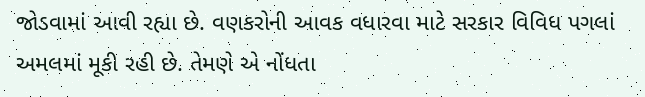જોડવામાં આવી રહ્યા છે. વણકરોની આવક વધારવા માટે સરકાર વિવિધ પગલાં અમલમાં મૂકી રહી છે. તેમણે એ નોંધતા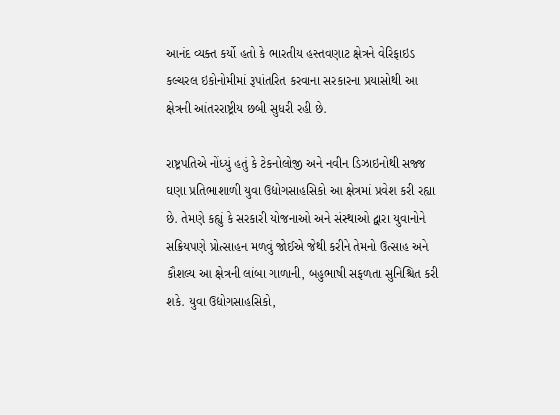આનંદ વ્યક્ત કર્યો હતો કે ભારતીય હસ્તવણાટ ક્ષેત્રને વેરિફાઇડ કલ્ચરલ ઇકોનોમીમાં રૂપાંતરિત કરવાના સરકારના પ્રયાસોથી આ ક્ષેત્રની આંતરરાષ્ટ્રીય છબી સુધરી રહી છે.

રાષ્ટ્રપતિએ નોંધ્યું હતું કે ટેકનોલોજી અને નવીન ડિઝાઇનોથી સજ્જ ઘણા પ્રતિભાશાળી યુવા ઉદ્યોગસાહસિકો આ ક્ષેત્રમાં પ્રવેશ કરી રહ્યા છે. તેમણે કહ્યું કે સરકારી યોજનાઓ અને સંસ્થાઓ દ્વારા યુવાનોને સક્રિયપણે પ્રોત્સાહન મળવું જોઈએ જેથી કરીને તેમનો ઉત્સાહ અને કૌશલ્ય આ ક્ષેત્રની લાંબા ગાળાની, બહુભાષી સફળતા સુનિશ્ચિત કરી શકે. યુવા ઉદ્યોગસાહસિકો,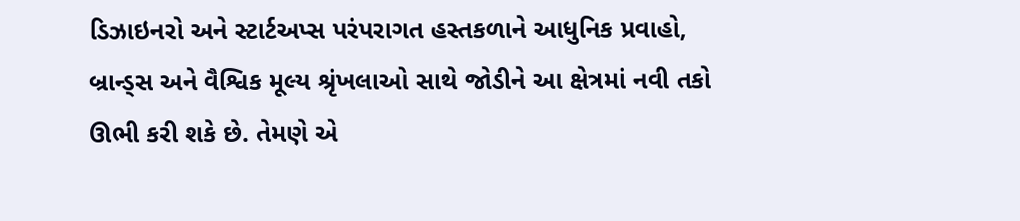ડિઝાઇનરો અને સ્ટાર્ટઅપ્સ પરંપરાગત હસ્તકળાને આધુનિક પ્રવાહો, બ્રાન્ડ્સ અને વૈશ્વિક મૂલ્ય શ્રૃંખલાઓ સાથે જોડીને આ ક્ષેત્રમાં નવી તકો ઊભી કરી શકે છે. તેમણે એ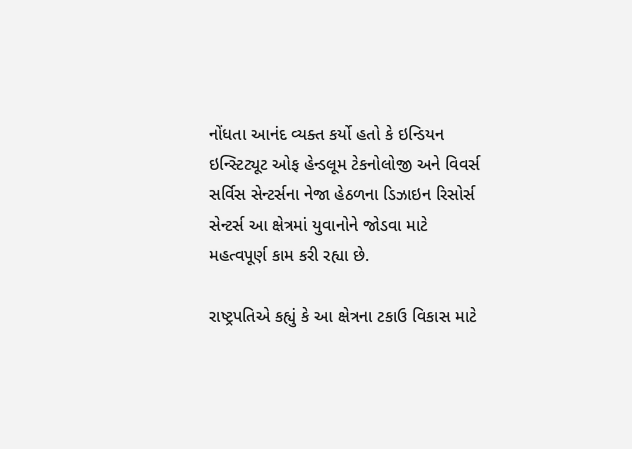નોંધતા આનંદ વ્યક્ત કર્યો હતો કે ઇન્ડિયન ઇન્સ્ટિટ્યૂટ ઓફ હેન્ડલૂમ ટેકનોલોજી અને વિવર્સ સર્વિસ સેન્ટર્સના નેજા હેઠળના ડિઝાઇન રિસોર્સ સેન્ટર્સ આ ક્ષેત્રમાં યુવાનોને જોડવા માટે મહત્વપૂર્ણ કામ કરી રહ્યા છે.

રાષ્ટ્રપતિએ કહ્યું કે આ ક્ષેત્રના ટકાઉ વિકાસ માટે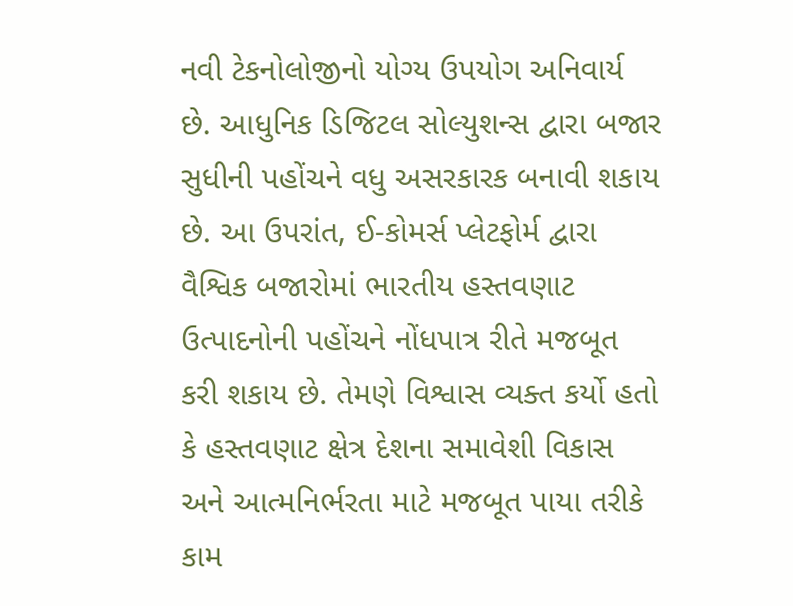નવી ટેકનોલોજીનો યોગ્ય ઉપયોગ અનિવાર્ય છે. આધુનિક ડિજિટલ સોલ્યુશન્સ દ્વારા બજાર સુધીની પહોંચને વધુ અસરકારક બનાવી શકાય છે. આ ઉપરાંત, ઈ-કોમર્સ પ્લેટફોર્મ દ્વારા વૈશ્વિક બજારોમાં ભારતીય હસ્તવણાટ ઉત્પાદનોની પહોંચને નોંધપાત્ર રીતે મજબૂત કરી શકાય છે. તેમણે વિશ્વાસ વ્યક્ત કર્યો હતો કે હસ્તવણાટ ક્ષેત્ર દેશના સમાવેશી વિકાસ અને આત્મનિર્ભરતા માટે મજબૂત પાયા તરીકે કામ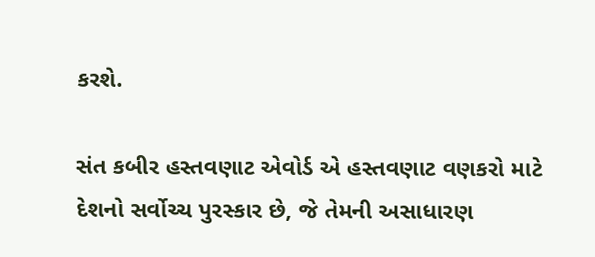કરશે.

સંત કબીર હસ્તવણાટ એવોર્ડ એ હસ્તવણાટ વણકરો માટે દેશનો સર્વોચ્ચ પુરસ્કાર છે, જે તેમની અસાધારણ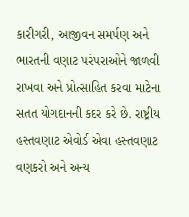કારીગરી, આજીવન સમર્પણ અને ભારતની વણાટ પરંપરાઓને જાળવી રાખવા અને પ્રોત્સાહિત કરવા માટેના સતત યોગદાનની કદર કરે છે. રાષ્ટ્રીય હસ્તવણાટ એવોર્ડ એવા હસ્તવણાટ વણકરો અને અન્ય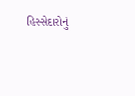હિસ્સેદારોનું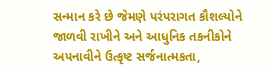સન્માન કરે છે જેમણે પરંપરાગત કૌશલ્યોને જાળવી રાખીને અને આધુનિક તકનીકોને અપનાવીને ઉત્કૃષ્ટ સર્જનાત્મકતા,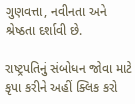ગુણવત્તા, નવીનતા અને શ્રેષ્ઠતા દર્શાવી છે.

રાષ્ટ્રપતિનું સંબોધન જોવા માટે કૃપા કરીને અહીં ક્લિક કરો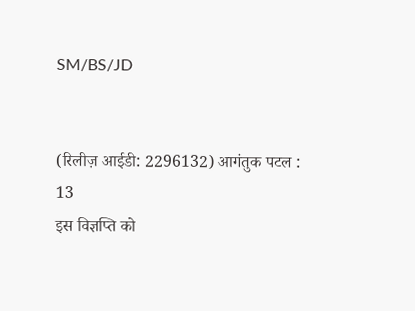SM/BS/JD


(रिलीज़ आईडी: 2296132) आगंतुक पटल : 13
इस विज्ञप्ति को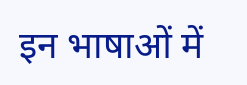इन भाषाओं में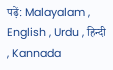पढ़ें: Malayalam , English , Urdu , हिन्दी , Kannada